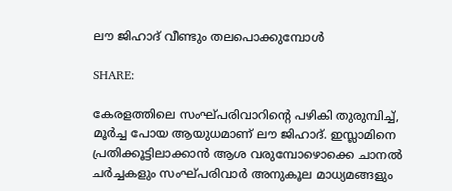ലൗ ജിഹാദ് വീണ്ടും തലപൊക്കുമ്പോള്‍

SHARE:

കേരളത്തിലെ സംഘ്പരിവാറിന്റെ പഴികി തുരുമ്പിച്ച്, മൂര്‍ച്ച പോയ ആയുധമാണ് ലൗ ജിഹാദ്. ഇസ്ലാമിനെ പ്രതിക്കൂട്ടിലാക്കാന്‍ ആശ വരുമ്പോഴൊക്കെ ചാനല്‍ ചര്‍ച്ചകളും സംഘ്പരിവാര്‍ അനുകൂല മാധ്യമങ്ങളും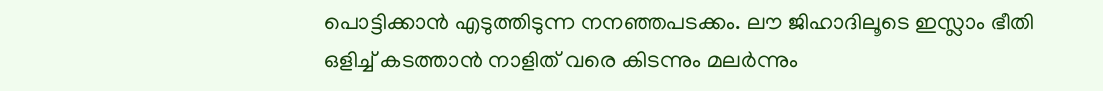പൊട്ടിക്കാന്‍ എടുത്തിടുന്ന നനഞ്ഞപടക്കം. ലൗ ജിഹാദിലൂടെ ഇസ്ലാം ഭീതി ഒളിച്ച് കടത്താന്‍ നാളിത് വരെ കിടന്നും മലര്‍ന്നും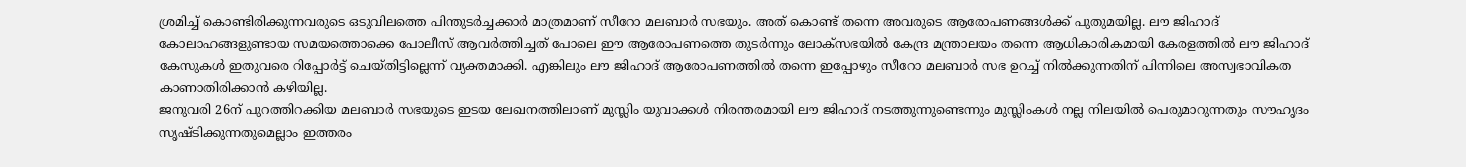ശ്രമിച്ച് കൊണ്ടിരിക്കുന്നവരുടെ ഒടുവിലത്തെ പിന്തുടര്‍ച്ചക്കാര്‍ മാത്രമാണ് സീറോ മലബാര്‍ സഭയും. അത് കൊണ്ട് തന്നെ അവരുടെ ആരോപണങ്ങള്‍ക്ക് പുതുമയില്ല. ലൗ ജിഹാദ് കോലാഹങ്ങളുണ്ടായ സമയത്തൊക്കെ പോലീസ് ആവര്‍ത്തിച്ചത് പോലെ ഈ ആരോപണത്തെ തുടര്‍ന്നും ലോക്‌സഭയില്‍ കേന്ദ്ര മന്ത്രാലയം തന്നെ ആധികാരികമായി കേരളത്തില്‍ ലൗ ജിഹാദ് കേസുകള്‍ ഇതുവരെ റിപ്പോര്‍ട്ട് ചെയ്തിട്ടില്ലെന്ന് വ്യക്തമാക്കി. എങ്കിലും ലൗ ജിഹാദ് ആരോപണത്തില്‍ തന്നെ ഇപ്പോഴും സീറോ മലബാര്‍ സഭ ഉറച്ച് നില്‍ക്കുന്നതിന് പിന്നിലെ അസ്വഭാവികത കാണാതിരിക്കാന്‍ കഴിയില്ല.
ജനുവരി 26ന് പുറത്തിറക്കിയ മലബാര്‍ സഭയുടെ ഇടയ ലേഖനത്തിലാണ് മുസ്ലിം യുവാക്കള്‍ നിരന്തരമായി ലൗ ജിഹാദ് നടത്തുന്നുണ്ടെന്നും മുസ്ലിംകള്‍ നല്ല നിലയില്‍ പെരുമാറുന്നതും സൗഹൃദം സൃഷ്ടിക്കുന്നതുമെല്ലാം ഇത്തരം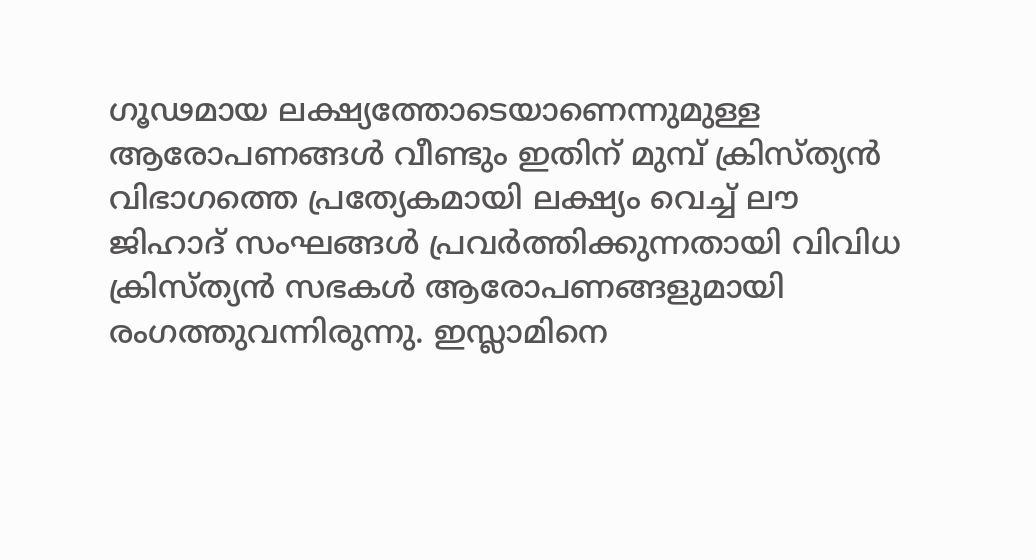ഗൂഢമായ ലക്ഷ്യത്തോടെയാണെന്നുമുള്ള ആരോപണങ്ങള്‍ വീണ്ടും ഇതിന് മുമ്പ് ക്രിസ്ത്യന്‍ വിഭാഗത്തെ പ്രത്യേകമായി ലക്ഷ്യം വെച്ച് ലൗ ജിഹാദ് സംഘങ്ങള്‍ പ്രവര്‍ത്തിക്കുന്നതായി വിവിധ ക്രിസ്ത്യന്‍ സഭകള്‍ ആരോപണങ്ങളുമായി രംഗത്തുവന്നിരുന്നു. ഇസ്ലാമിനെ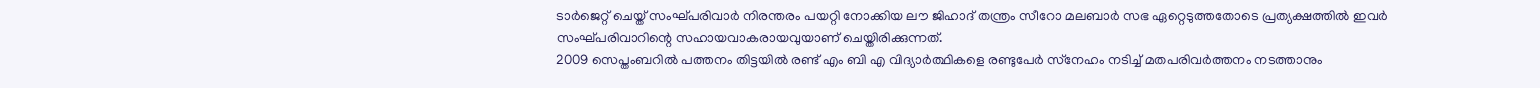ടാര്‍ജെറ്റ് ചെയ്ത് സംഘ്പരിവാര്‍ നിരന്തരം പയറ്റി നോക്കിയ ലൗ ജിഹാദ് തന്ത്രം സീറോ മലബാര്‍ സഭ ഏറ്റെടുത്തതോടെ പ്രത്യക്ഷത്തില്‍ ഇവര്‍ സംഘ്പരിവാറിന്റെ സഹായവാകരായവുയാണ് ചെയ്തിരിക്കുന്നത്.
2009 സെപ്തംബറില്‍ പത്തനം തിട്ടയില്‍ രണ്ട് എം ബി എ വിദ്യാര്‍ത്ഥികളെ രണ്ടുപേര്‍ സ്‌നേഹം നടിച്ച് മതപരിവര്‍ത്തനം നടത്താനും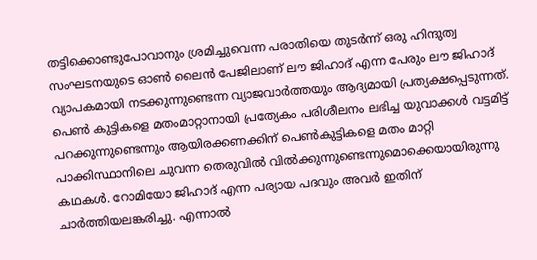തട്ടിക്കൊണ്ടുപോവാനും ശ്രമിച്ചുവെന്ന പരാതിയെ തുടര്‍ന്ന് ഒരു ഹിന്ദുത്വ സംഘടനയുടെ ഓണ്‍ ലൈന്‍ പേജിലാണ് ലൗ ജിഹാദ് എന്ന പേരും ലൗ ജിഹാദ് വ്യാപകമായി നടക്കുന്നുണ്ടെന്ന വ്യാജവാര്‍ത്തയും ആദ്യമായി പ്രത്യക്ഷപ്പെടുന്നത്. പെണ്‍ കുട്ടികളെ മതംമാറ്റാനായി പ്രത്യേകം പരിശീലനം ലഭിച്ച യുവാക്കള്‍ വട്ടമിട്ട് പറക്കുന്നുണ്ടെന്നും ആയിരക്കണക്കിന് പെണ്‍കുട്ടികളെ മതം മാറ്റി പാക്കിസ്ഥാനിലെ ചുവന്ന തെരുവില്‍ വില്‍ക്കുന്നുണ്ടെന്നുമൊക്കെയായിരുന്നു കഥകള്‍. റോമിയോ ജിഹാദ് എന്ന പര്യായ പദവും അവര്‍ ഇതിന് ചാര്‍ത്തിയലങ്കരിച്ചു. എന്നാല്‍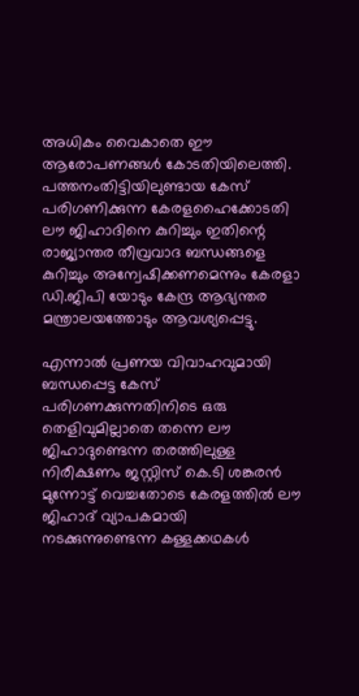അധികം വൈകാതെ ഈ ആരോപണങ്ങള്‍ കോടതിയിലെത്തി. പത്തനംതിട്ടിയിലുണ്ടായ കേസ് പരിഗണിക്കുന്ന കേരളഹൈക്കോടതി ലൗ ജിഹാദിനെ കുറിച്ചും ഇതിന്റെ രാജ്യാന്തര തീവ്രവാദ ബന്ധങ്ങളെ കുറിച്ചും അന്വേഷിക്കണമെന്നും കേരളാ ഡി.ജിപി യോടും കേന്ദ്ര ആഭ്യന്തര മന്ത്രാലയത്തോടും ആവശ്യപ്പെട്ടു.

എന്നാല്‍ പ്രണയ വിവാഹവുമായി ബന്ധപ്പെട്ട കേസ് പരിഗണക്കുന്നതിനിടെ ഒരു തെളിവുമില്ലാതെ തന്നെ ലൗ ജിഹാദുണ്ടെന്ന തരത്തിലുള്ള നിരീക്ഷണം ജസ്റ്റിസ് കെ.ടി ശങ്കരന്‍ മുന്നോട്ട് വെച്ചതോടെ കേരളത്തില്‍ ലൗ ജിഹാദ് വ്യാപകമായി നടക്കുന്നുണ്ടെന്ന കള്ളക്കഥകള്‍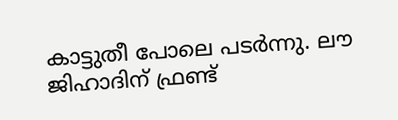കാട്ടുതീ പോലെ പടര്‍ന്നു. ലൗ ജിഹാദിന് ഫ്രണ്ട്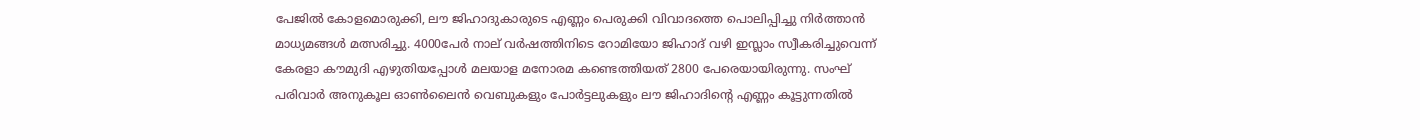പേജില്‍ കോളമൊരുക്കി, ലൗ ജിഹാദുകാരുടെ എണ്ണം പെരുക്കി വിവാദത്തെ പൊലിപ്പിച്ചു നിര്‍ത്താന്‍ മാധ്യമങ്ങള്‍ മത്സരിച്ചു. 4000പേര്‍ നാല് വര്‍ഷത്തിനിടെ റോമിയോ ജിഹാദ് വഴി ഇസ്ലാം സ്വീകരിച്ചുവെന്ന് കേരളാ കൗമുദി എഴുതിയപ്പോള്‍ മലയാള മനോരമ കണ്ടെത്തിയത് 2800 പേരെയായിരുന്നു. സംഘ് പരിവാര്‍ അനുകൂല ഓണ്‍ലൈന്‍ വെബുകളും പോര്‍ട്ടലുകളും ലൗ ജിഹാദിന്റെ എണ്ണം കൂട്ടുന്നതില്‍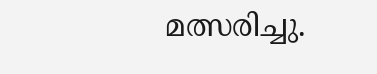മത്സരിച്ചു.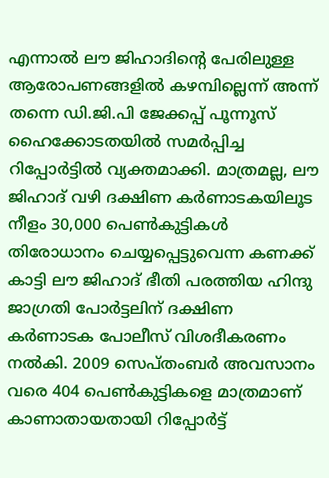എന്നാല്‍ ലൗ ജിഹാദിന്റെ പേരിലുള്ള ആരോപണങ്ങളില്‍ കഴമ്പില്ലെന്ന് അന്ന് തന്നെ ഡി.ജി.പി ജേക്കപ്പ് പൂന്നൂസ് ഹൈക്കോടതയില്‍ സമര്‍പ്പിച്ച റിപ്പോര്‍ട്ടില്‍ വ്യക്തമാക്കി. മാത്രമല്ല, ലൗ ജിഹാദ് വഴി ദക്ഷിണ കര്‍ണാടകയിലൂട നീളം 30,000 പെണ്‍കുട്ടികള്‍ തിരോധാനം ചെയ്യപ്പെട്ടുവെന്ന കണക്ക് കാട്ടി ലൗ ജിഹാദ് ഭീതി പരത്തിയ ഹിന്ദു ജാഗ്രതി പോര്‍ട്ടലിന് ദക്ഷിണ കര്‍ണാടക പോലീസ് വിശദീകരണം നല്‍കി. 2009 സെപ്തംബര്‍ അവസാനം വരെ 404 പെണ്‍കുട്ടികളെ മാത്രമാണ് കാണാതായതായി റിപ്പോര്‍ട്ട്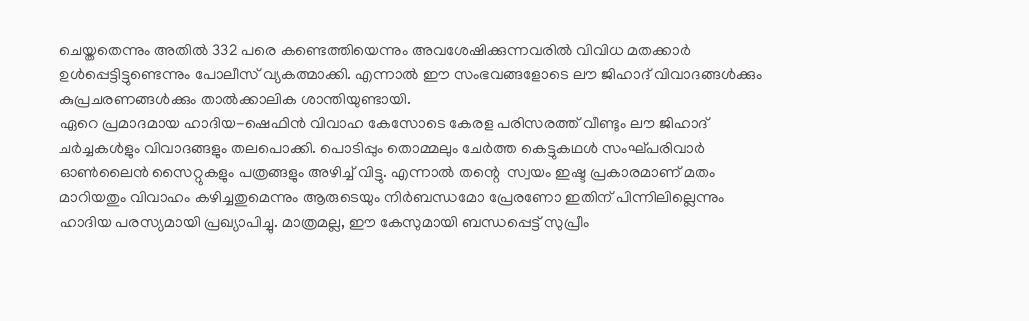ചെയ്തതെന്നും അതില്‍ 332 പരെ കണ്ടെത്തിയെന്നും അവശേഷിക്കുന്നവരില്‍ വിവിധ മതക്കാര്‍ ഉള്‍പ്പെട്ടിട്ടുണ്ടെന്നും പോലീസ് വ്യകത്മാക്കി. എന്നാല്‍ ഈ സംഭവങ്ങളോടെ ലൗ ജിഹാദ് വിവാദങ്ങള്‍ക്കും കുപ്രചരണങ്ങള്‍ക്കും താല്‍ക്കാലിക ശാന്തിയുണ്ടായി.
ഏറെ പ്രമാദമായ ഹാദിയ-ഷെഫിന്‍ വിവാഹ കേസോടെ കേരള പരിസരത്ത് വീണ്ടും ലൗ ജിഹാദ് ചര്‍ച്ചകള്‍ളും വിവാദങ്ങളും തലപൊക്കി. പൊടിപ്പും തൊമ്മലും ചേര്‍ത്ത കെട്ടുകഥള്‍ സംഘ്പരിവാര്‍ ഓണ്‍ലൈന്‍ സൈറ്റുകളും പത്രങ്ങളും അഴിച്ച് വിട്ടു. എന്നാല്‍ തന്റെ  സ്വയം ഇഷ്ട പ്രകാരമാണ് മതം മാറിയതും വിവാഹം കഴിച്ചതുമെന്നും ആരുടെയും നിര്‍ബന്ധമോ പ്രേരണോ ഇതിന് പിന്നിലില്ലെന്നും  ഹാദിയ പരസ്യമായി പ്രഖ്യാപിച്ചു. മാത്രമല്ല, ഈ കേസുമായി ബന്ധപ്പെട്ട് സുപ്രീം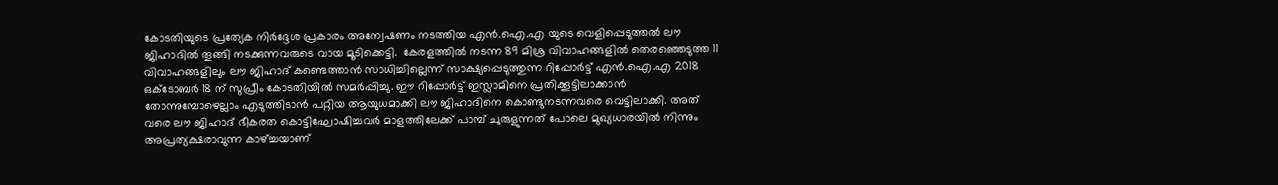കോടതിയുടെ പ്രത്യേക നിര്‍ദ്ദേശ പ്രകാരം അന്വേഷണം നടത്തിയ എന്‍.ഐ.എ യുടെ വെളിപ്പെടുത്തല്‍ ലൗ ജിഹാദില്‍ തൂങ്ങി നടക്കുന്നവരുടെ വായ മൂടിക്കെട്ടി.  കേരളത്തില്‍ നടന്ന 89 മിശ്ര വിവാഹങ്ങളില്‍ തെരഞ്ഞെടുത്ത 11 വിവാഹങ്ങളിലും ലൗ ജിഹാദ് കണ്ടെത്താന്‍ സാധിച്ചില്ലെന്ന് സാക്ഷ്യപ്പെടുത്തുന്ന റിപ്പോര്‍ട്ട് എന്‍.ഐ.എ 2018 ഒക്ടോബര്‍ 18 ന് സുപ്രീം കോടതിയില്‍ സമര്‍പ്പിച്ചു. ഈ റിപ്പോര്‍ട്ട് ഇസ്ലാമിനെ പ്രതിക്കൂട്ടിലാക്കാന്‍ തോന്നുമ്പോഴെല്ലാം എടുത്തിടാന്‍ പറ്റിയ ആയുധമാക്കി ലൗ ജിഹാദിനെ കൊണ്ടുനടന്നവരെ വെട്ടിലാക്കി. അത് വരെ ലൗ ജിഹാദ് ഭീകരത കൊട്ടിഘോഷിച്ചവര്‍ മാളത്തിലേക്ക് പാമ്പ് ചുരുളുന്നത് പോലെ മുഖ്യധാരയില്‍ നിന്നും അപ്രത്യക്ഷരാവുന്ന കാഴ്ച്ചയാണ്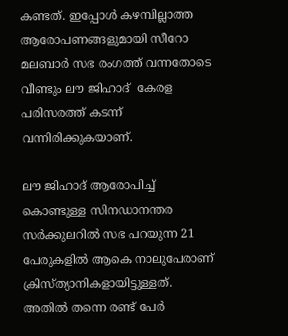കണ്ടത്. ഇപ്പോള്‍ കഴമ്പില്ലാത്ത ആരോപണങ്ങളുമായി സീറോ മലബാര്‍ സഭ രംഗത്ത് വന്നതോടെ വീണ്ടും ലൗ ജിഹാദ്  കേരള പരിസരത്ത് കടന്ന് വന്നിരിക്കുകയാണ്.

ലൗ ജിഹാദ് ആരോപിച്ച് കൊണ്ടുള്ള സിനഡാനന്തര സര്‍ക്കുലറില്‍ സഭ പറയുന്ന 21 പേരുകളില്‍ ആകെ നാലുപേരാണ് ക്രിസ്ത്യാനികളായിട്ടുള്ളത്. അതില്‍ തന്നെ രണ്ട് പേര്‍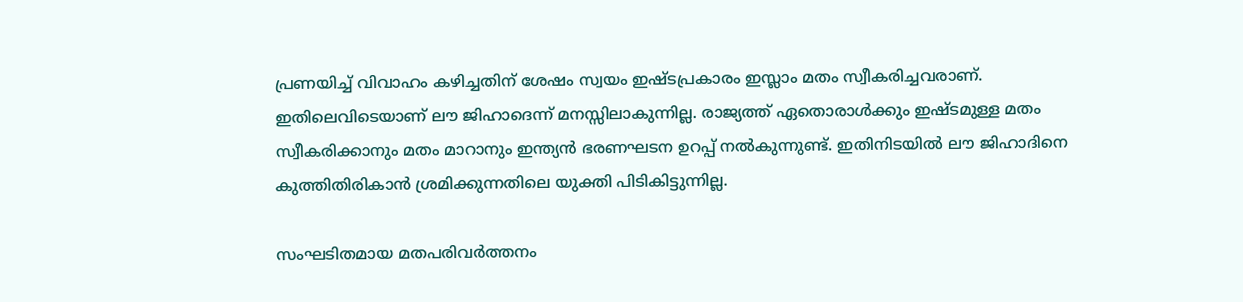പ്രണയിച്ച് വിവാഹം കഴിച്ചതിന് ശേഷം സ്വയം ഇഷ്ടപ്രകാരം ഇസ്ലാം മതം സ്വീകരിച്ചവരാണ്. ഇതിലെവിടെയാണ് ലൗ ജിഹാദെന്ന് മനസ്സിലാകുന്നില്ല. രാജ്യത്ത് ഏതൊരാള്‍ക്കും ഇഷ്ടമുള്ള മതം സ്വീകരിക്കാനും മതം മാറാനും ഇന്ത്യന്‍ ഭരണഘടന ഉറപ്പ് നല്‍കുന്നുണ്ട്. ഇതിനിടയില്‍ ലൗ ജിഹാദിനെ കുത്തിതിരികാന്‍ ശ്രമിക്കുന്നതിലെ യുക്തി പിടികിട്ടുന്നില്ല.

സംഘടിതമായ മതപരിവര്‍ത്തനം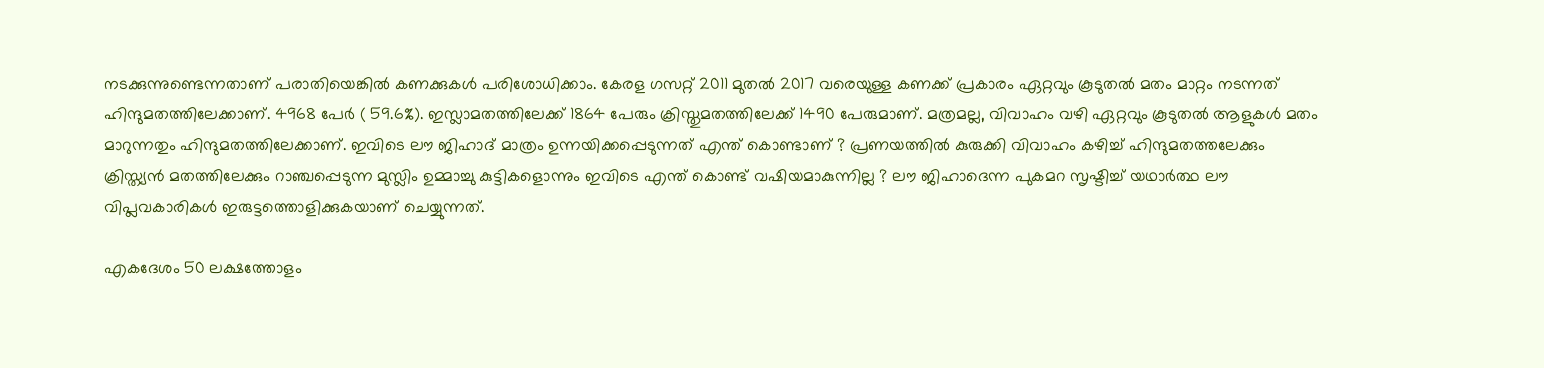നടക്കുന്നുണ്ടെന്നതാണ് പരാതിയെങ്കില്‍ കണക്കുകള്‍ പരിശോധിക്കാം. കേരള ഗസറ്റ് 2011 മുതല്‍ 2017 വരെയുള്ള കണക്ക് പ്രകാരം ഏറ്റവും കൂടുതല്‍ മതം മാറ്റം നടന്നത് ഹിന്ദുമതത്തിലേക്കാണ്. 4968 പേര്‍ ( 59.6%). ഇസ്ലാമതത്തിലേക്ക് 1864 പേരും ക്രിസ്തുമതത്തിലേക്ക് 1490 പേരുമാണ്. മത്രമല്ല, വിവാഹം വഴി ഏറ്റവും കൂടുതല്‍ ആളുകള്‍ മതം മാറുന്നതും ഹിന്ദുമതത്തിലേക്കാണ്. ഇവിടെ ലൗ ജിഹാദ് മാത്രം ഉന്നയിക്കപ്പെടുന്നത് എന്ത് കൊണ്ടാണ് ? പ്രണയത്തില്‍ കുരുക്കി വിവാഹം കഴിച്ച് ഹിന്ദുമതത്തലേക്കും ക്രിസ്ത്യന്‍ മതത്തിലേക്കും റാഞ്ചപ്പെടുന്ന മുസ്ലിം ഉമ്മാച്ചു കുട്ടികളൊന്നും ഇവിടെ എന്ത് കൊണ്ട് വഷിയമാകുന്നില്ല ? ലൗ ജിഹാദെന്ന പുകമറ സൃഷ്ടിച്ച് യഥാര്‍ത്ഥ ലൗ വിപ്ലവകാരികള്‍ ഇരുട്ടത്തൊളിക്കുകയാണ് ചെയ്യുന്നത്.

എകദേശം 50 ലക്ഷത്തോളം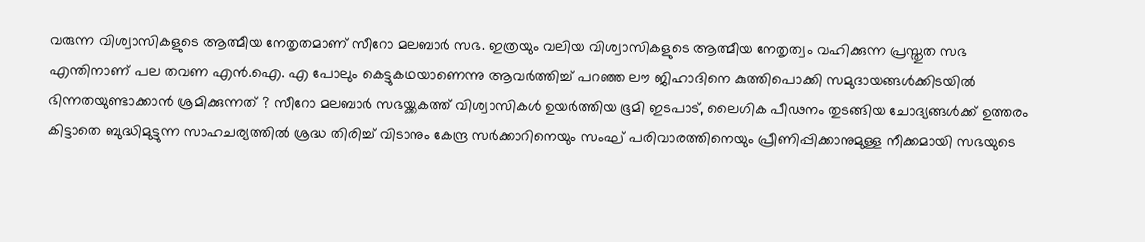വരുന്ന വിശ്വാസികളുടെ ആത്മീയ നേതൃതമാണ് സീറോ മലബാര്‍ സഭ. ഇത്രയും വലിയ വിശ്വാസികളുടെ ആത്മീയ നേതൃത്വം വഹിക്കുന്ന പ്രസ്തുത സഭ എന്തിനാണ് പല തവണ എന്‍.ഐ. എ പോലും കെട്ടുകഥയാണെന്നു ആവര്‍ത്തിച്ച് പറഞ്ഞ ലൗ ജിഹാദിനെ കുത്തിപൊക്കി സമുദായങ്ങള്‍ക്കിടയില്‍ ഭിന്നതയുണ്ടാക്കാന്‍ ശ്രമിക്കുന്നത് ? സീറോ മലബാര്‍ സഭയ്ക്കകത്ത് വിശ്വാസികള്‍ ഉയര്‍ത്തിയ ഭൂമി ഇടപാട്, ലൈഗിക പീഢനം തുടങ്ങിയ ചോദ്യങ്ങള്‍ക്ക് ഉത്തരം കിട്ടാതെ ബുദ്ധിമുട്ടുന്ന സാഹചര്യത്തില്‍ ശ്രദ്ധ തിരിച്ച് വിടാനും കേന്ദ്ര സര്‍ക്കാറിനെയും സംഘ് പരിവാരത്തിനെയും പ്രീണിപ്പിക്കാനുമുള്ള നീക്കമായി സഭയുടെ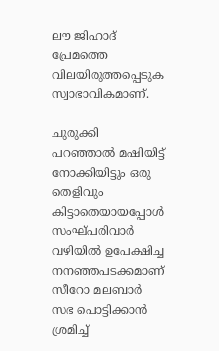ലൗ ജിഹാദ് പ്രേമത്തെ വിലയിരുത്തപ്പെടുക സ്വാഭാവികമാണ്.

ചുരുക്കി പറഞ്ഞാല്‍ മഷിയിട്ട് നോക്കിയിട്ടും ഒരു തെളിവും കിട്ടാതെയായപ്പോള്‍ സംഘ്പരിവാര്‍ വഴിയില്‍ ഉപേക്ഷിച്ച നനഞ്ഞപടക്കമാണ് സീറോ മലബാര്‍ സഭ പൊട്ടിക്കാന്‍ ശ്രമിച്ച്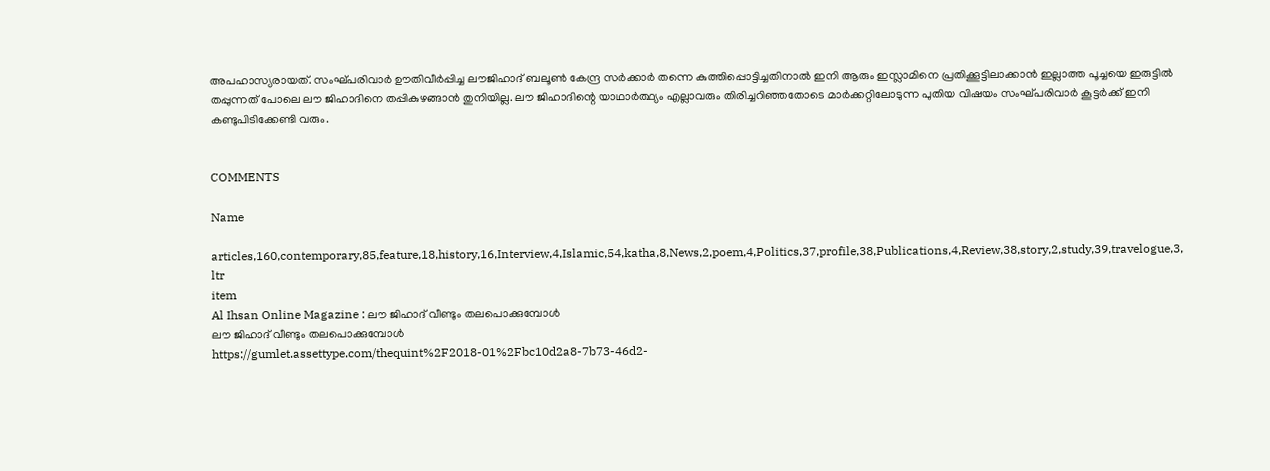അപഹാസ്യരായത്. സംഘ്പരിവാര്‍ ഊതിവീര്‍പ്പിച്ച ലൗജിഹാദ് ബലൂണ്‍ കേന്ദ്ര സര്‍ക്കാര്‍ തന്നെ കുത്തിപ്പൊട്ടിച്ചതിനാല്‍ ഇനി ആരും ഇസ്ലാമിനെ പ്രതിക്കൂട്ടിലാക്കാന്‍ ഇല്ലാത്ത പൂച്ചയെ ഇരുട്ടില്‍ തപ്പുന്നത് പോലെ ലൗ ജിഹാദിനെ തപ്പികുഴങ്ങാന്‍ തുനിയില്ല. ലൗ ജിഹാദിന്റെ യാഥാര്‍ത്ഥ്യം എല്ലാവരും തിരിച്ചറിഞ്ഞതോടെ മാര്‍ക്കറ്റിലോടുന്ന പുതിയ വിഷയം സംഘ്പരിവാര്‍ കൂട്ടര്‍ക്ക് ഇനി കണ്ടുപിടിക്കേണ്ടി വരും.


COMMENTS

Name

articles,160,contemporary,85,feature,18,history,16,Interview,4,Islamic,54,katha,8,News,2,poem,4,Politics,37,profile,38,Publications,4,Review,38,story,2,study,39,travelogue,3,
ltr
item
Al Ihsan Online Magazine : ലൗ ജിഹാദ് വീണ്ടും തലപൊക്കുമ്പോള്‍
ലൗ ജിഹാദ് വീണ്ടും തലപൊക്കുമ്പോള്‍
https://gumlet.assettype.com/thequint%2F2018-01%2Fbc10d2a8-7b73-46d2-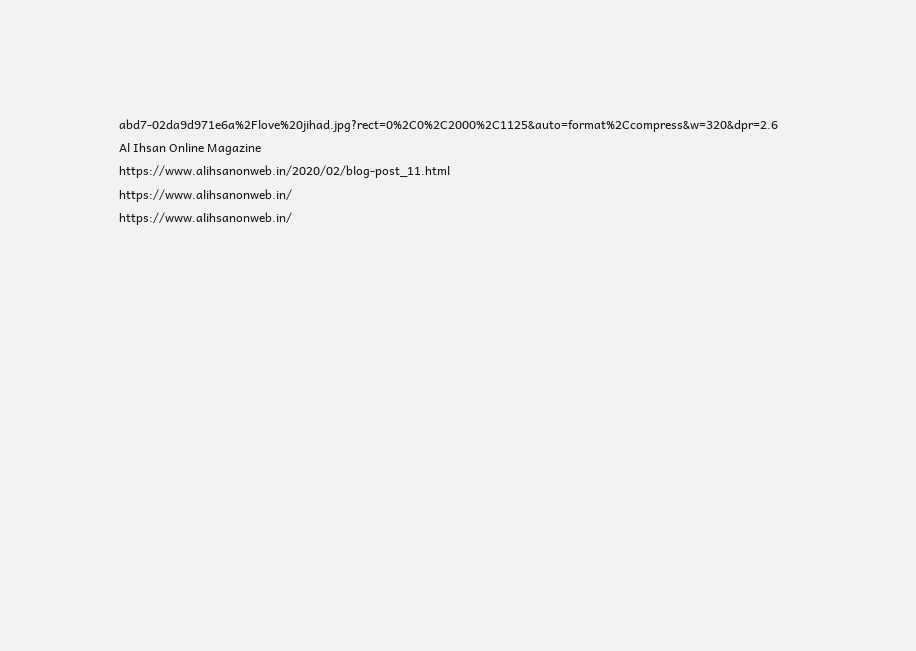abd7-02da9d971e6a%2Flove%20jihad.jpg?rect=0%2C0%2C2000%2C1125&auto=format%2Ccompress&w=320&dpr=2.6
Al Ihsan Online Magazine
https://www.alihsanonweb.in/2020/02/blog-post_11.html
https://www.alihsanonweb.in/
https://www.alihsanonweb.in/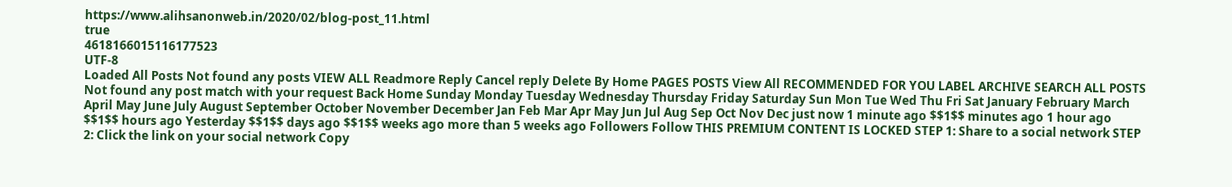https://www.alihsanonweb.in/2020/02/blog-post_11.html
true
4618166015116177523
UTF-8
Loaded All Posts Not found any posts VIEW ALL Readmore Reply Cancel reply Delete By Home PAGES POSTS View All RECOMMENDED FOR YOU LABEL ARCHIVE SEARCH ALL POSTS Not found any post match with your request Back Home Sunday Monday Tuesday Wednesday Thursday Friday Saturday Sun Mon Tue Wed Thu Fri Sat January February March April May June July August September October November December Jan Feb Mar Apr May Jun Jul Aug Sep Oct Nov Dec just now 1 minute ago $$1$$ minutes ago 1 hour ago $$1$$ hours ago Yesterday $$1$$ days ago $$1$$ weeks ago more than 5 weeks ago Followers Follow THIS PREMIUM CONTENT IS LOCKED STEP 1: Share to a social network STEP 2: Click the link on your social network Copy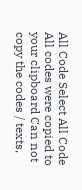All Code Select All Code All codes were copied to your clipboard Can not copy the codes / texts,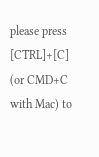please press [CTRL]+[C] (or CMD+C with Mac) to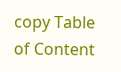copy Table of Content